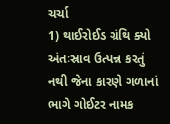ચર્ચા
1) થાઈરોઈડ ગ્રંથિ ક્યો અંતઃસ્રાવ ઉત્પન્ન કરતું નથી જેના કારણે ગળાનાં ભાગે ગોઈટર નામક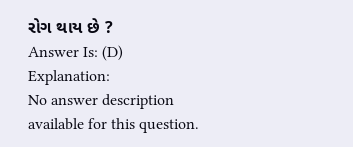રોગ થાય છે ?
Answer Is: (D)
Explanation:
No answer description available for this question.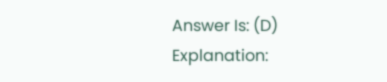Answer Is: (D)
Explanation: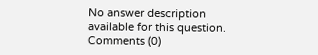No answer description available for this question.
Comments (0)